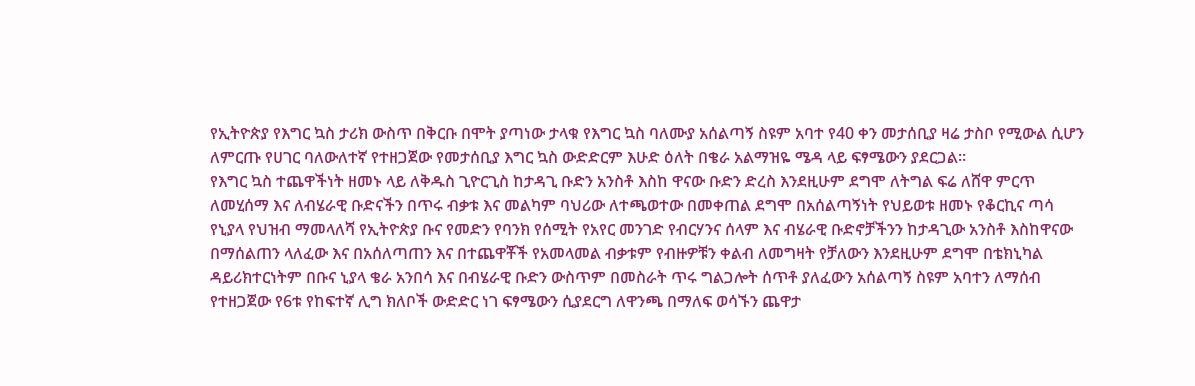የኢትዮጵያ የእግር ኳስ ታሪክ ውስጥ በቅርቡ በሞት ያጣነው ታላቁ የእግር ኳስ ባለሙያ አሰልጣኝ ስዩም አባተ የ40 ቀን መታሰቢያ ዛሬ ታስቦ የሚውል ሲሆን ለምርጡ የሀገር ባለውለተኛ የተዘጋጀው የመታሰቢያ እግር ኳስ ውድድርም እሁድ ዕለት በቄራ አልማዝዬ ሜዳ ላይ ፍፃሜውን ያደርጋል።
የእግር ኳስ ተጨዋችነት ዘመኑ ላይ ለቅዱስ ጊዮርጊስ ከታዳጊ ቡድን አንስቶ እስከ ዋናው ቡድን ድረስ እንደዚሁም ደግሞ ለትግል ፍሬ ለሸዋ ምርጥ ለመሂሰማ እና ለብሄራዊ ቡድናችን በጥሩ ብቃቱ እና መልካም ባህሪው ለተጫወተው በመቀጠል ደግሞ በአሰልጣኝነት የህይወቱ ዘመኑ የቆርኪና ጣሳ የኒያላ የህዝብ ማመላለሻ የኢትዮጵያ ቡና የመድን የባንክ የሰሚት የአየር መንገድ የብርሃንና ሰላም እና ብሄራዊ ቡድኖቻችንን ከታዳጊው አንስቶ እስከዋናው በማሰልጠን ላለፈው እና በአሰለጣጠን እና በተጨዋቾች የአመላመል ብቃቱም የብዙዎቹን ቀልብ ለመግዛት የቻለውን እንደዚሁም ደግሞ በቴክኒካል ዳይሪክተርነትም በቡና ኒያላ ቄራ አንበሳ እና በብሄራዊ ቡድን ውስጥም በመስራት ጥሩ ግልጋሎት ሰጥቶ ያለፈውን አሰልጣኝ ስዩም አባተን ለማሰብ የተዘጋጀው የ6ቱ የከፍተኛ ሊግ ክለቦች ውድድር ነገ ፍፃሜውን ሲያደርግ ለዋንጫ በማለፍ ወሳኙን ጨዋታ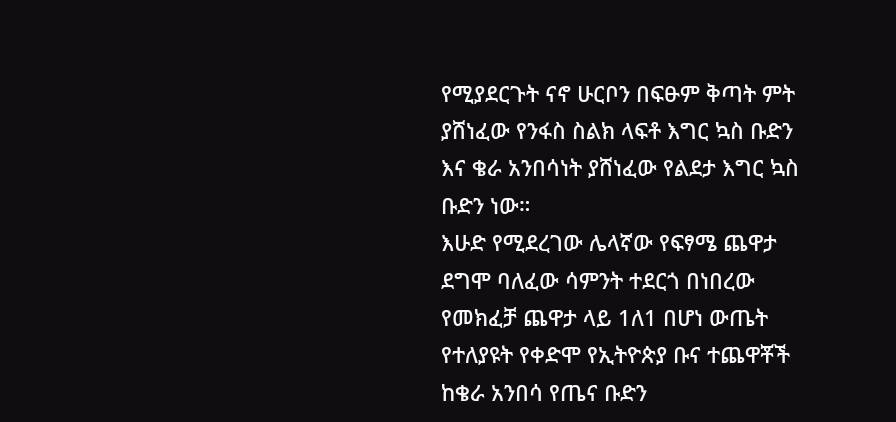የሚያደርጉት ናኖ ሁርቦን በፍፁም ቅጣት ምት ያሸነፈው የንፋስ ስልክ ላፍቶ እግር ኳስ ቡድን እና ቄራ አንበሳነት ያሸነፈው የልደታ እግር ኳስ ቡድን ነው።
እሁድ የሚደረገው ሌላኛው የፍፃሜ ጨዋታ ደግሞ ባለፈው ሳምንት ተደርጎ በነበረው የመክፈቻ ጨዋታ ላይ 1ለ1 በሆነ ውጤት የተለያዩት የቀድሞ የኢትዮጵያ ቡና ተጨዋቾች ከቄራ አንበሳ የጤና ቡድን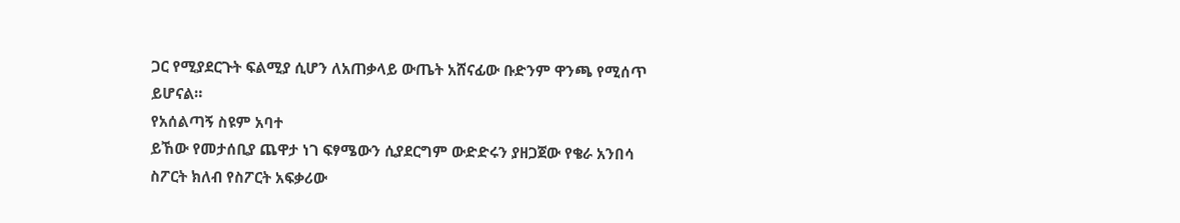ጋር የሚያደርጉት ፍልሚያ ሲሆን ለአጠቃላይ ውጤት አሸናፊው ቡድንም ዋንጫ የሚሰጥ ይሆናል።
የአሰልጣኝ ስዩም አባተ
ይኸው የመታሰቢያ ጨዋታ ነገ ፍፃሜውን ሲያደርግም ውድድሩን ያዘጋጀው የቄራ አንበሳ ስፖርት ክለብ የስፖርት አፍቃሪው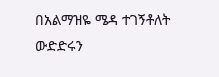በአልማዝዬ ሜዳ ተገኝቶለት ውድድሩን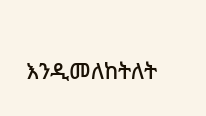እንዲመለከትለት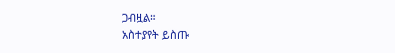ጋብዟል።
አስተያየት ይስጡ